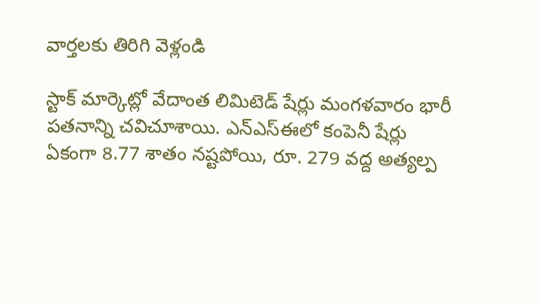వార్తలకు తిరిగి వెళ్లండి

స్టాక్ మార్కెట్లో వేదాంత లిమిటెడ్ షేర్లు మంగళవారం భారీ పతనాన్ని చవిచూశాయి. ఎన్ఎస్ఈలో కంపెనీ షేర్లు ఏకంగా 8.77 శాతం నష్టపోయి, రూ. 279 వద్ద అత్యల్ప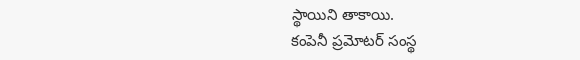స్థాయిని తాకాయి.
కంపెనీ ప్రమోటర్ సంస్థ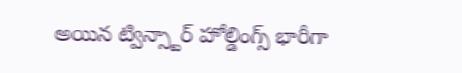అయిన ట్విన్స్టార్ హోల్డింగ్స్ భారీగా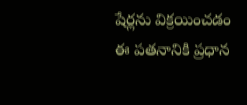షేర్లను విక్రయించడం ఈ పతనానికి ప్రధాన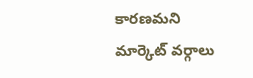కారణమని మార్కెట్ వర్గాలు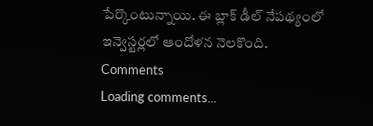పేర్కొంటున్నాయి. ఈ బ్లాక్ డీల్ నేపథ్యంలో ఇన్వెస్టర్లలో ఆందోళన నెలకొంది.
Comments
Loading comments...